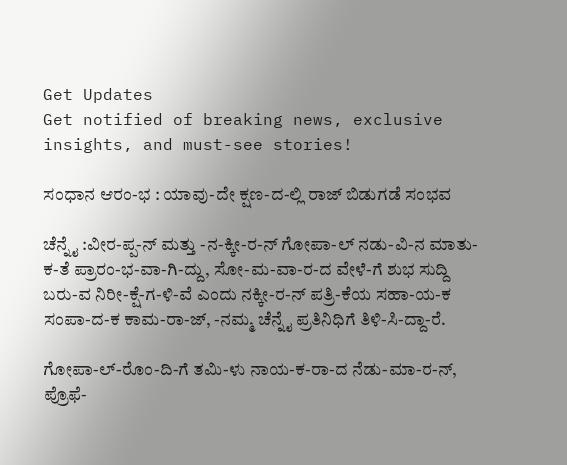Get Updates
Get notified of breaking news, exclusive insights, and must-see stories!

ಸಂಧಾನ ಆರಂ-ಭ : ಯಾವು-ದೇ ಕ್ಷಣ-ದ-ಲ್ಲಿ ರಾಜ್‌ ಬಿಡುಗಡೆ ಸಂಭವ

ಚೆನ್ನೈ :ವೀರ-ಪ್ಪ-ನ್‌ ಮತ್ತು -ನ-ಕ್ಕೀ-ರ-ನ್‌ ಗೋಪಾ-ಲ್‌ ನಡು-ವಿ-ನ ಮಾತು-ಕ-ತೆ ಪ್ರಾರಂ-ಭ-ವಾ-ಗಿ-ದ್ದು, ಸೋ-ಮ-ವಾ-ರ-ದ ವೇಳೆ-ಗೆ ಶುಭ ಸುದ್ದಿ ಬರು-ವ ನಿರೀ-ಕ್ಷೆ-ಗ-ಳಿ-ವೆ ಎಂದು ನಕ್ಕೀ-ರ-ನ್‌ ಪತ್ರಿ-ಕೆಯ ಸಹಾ-ಯ-ಕ ಸಂಪಾ-ದ-ಕ ಕಾಮ-ರಾ-ಜ್‌, -ನಮ್ಮ ಚೆನ್ನೈ ಪ್ರತಿನಿಧಿಗೆ ತಿಳಿ-ಸಿ-ದ್ದಾ-ರೆ.

ಗೋಪಾ-ಲ್‌-ರೊಂ-ದಿ-ಗೆ ತಮಿ-ಳು ನಾಯ-ಕ-ರಾ-ದ ನೆಡು-ಮಾ-ರ-ನ್‌, ಪ್ರೊಫೆ-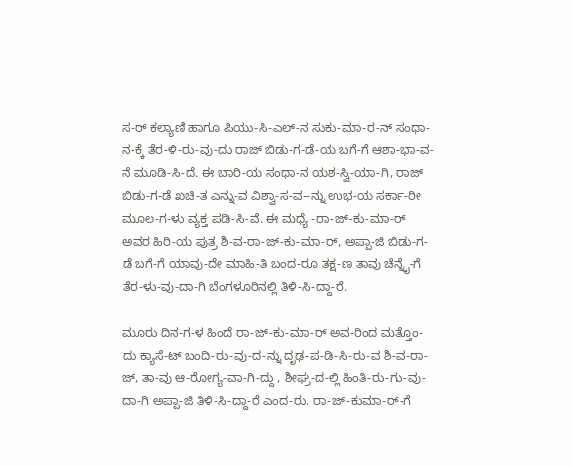ಸ-ರ್‌ ಕಲ್ಯಾಣಿ ಹಾಗೂ ಪಿಯು-ಸಿ-ಎಲ್‌-ನ ಸುಕು-ಮಾ-ರ-ನ್‌ ಸಂಧಾ-ನ-ಕ್ಕೆ ತೆರ-ಳಿ-ರು-ವು-ದು ರಾಜ್‌ ಬಿಡು-ಗ-ಡೆ-ಯ ಬಗೆ-ಗೆ ಆಶಾ-ಭಾ-ವ-ನೆ ಮೂಡಿ-ಸಿ-ದೆ. ಈ ಬಾರಿ-ಯ ಸಂಧಾ-ನ ಯಶ-ಸ್ವಿ-ಯಾ-ಗಿ, ರಾಜ್‌ ಬಿಡು-ಗ-ಡೆ ಖಚಿ-ತ ಎನ್ನು-ವ ವಿಶ್ವಾ-ಸ-ವ--ನ್ನು ಉಭ-ಯ ಸರ್ಕಾ-ರೀ ಮೂಲ-ಗ-ಳು ವ್ಯಕ್ತ ಪಡಿ-ಸಿ-ವೆ. ಈ ಮಧ್ಯೆ -ರಾ-ಜ್‌-ಕು-ಮಾ-ರ್‌ ಅವರ ಹಿರಿ-ಯ ಪುತ್ರ ಶಿ-ವ-ರಾ-ಜ್‌-ಕು-ಮಾ-ರ್‌, ಅಪ್ಪಾ-ಜಿ ಬಿಡು-ಗ-ಡೆ ಬಗೆ-ಗೆ ಯಾವು-ದೇ ಮಾಹಿ-ತಿ ಬಂದ-ರೂ ತಕ್ಷ-ಣ ತಾವು ಚೆನ್ನೈ-ಗೆ ತೆರ-ಳು-ವು-ದಾ-ಗಿ ಬೆಂಗಳೂರಿನಲ್ಲಿ ತಿಳಿ-ಸಿ-ದ್ದಾ-ರೆ.

ಮೂರು ದಿನ-ಗ-ಳ ಹಿಂದೆ ರಾ-ಜ್‌-ಕು-ಮಾ-ರ್‌ ಅವ-ರಿಂದ ಮತ್ತೊಂ-ದು ಕ್ಯಾಸೆ-ಟ್‌ ಬಂದಿ-ರು-ವು-ದ-ನ್ನು ದೃಢ-ಪ-ಡಿ-ಸಿ-ರು-ವ ಶಿ-ವ-ರಾ-ಜ್‌, ತಾ-ವು ಆ-ರೋಗ್ಯ-ವಾ-ಗಿ-ದ್ದು , ಶೀಘ್ರ-ದ-ಲ್ಲಿ ಹಿಂತಿ-ರು-ಗು-ವು-ದಾ-ಗಿ ಅಪ್ಪಾ-ಜಿ ತಿಳಿ-ಸಿ-ದ್ದಾ-ರೆ ಎಂದ-ರು. ರಾ-ಜ್‌-ಕುಮಾ-ರ್‌-ಗೆ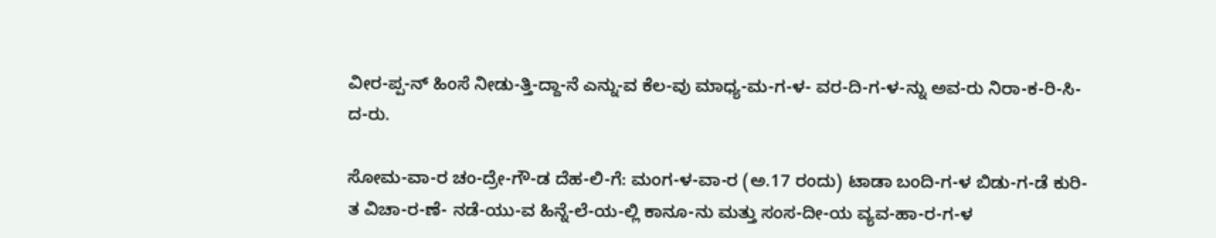ವೀರ-ಪ್ಪ-ನ್‌ ಹಿಂಸೆ ನೀಡು-ತ್ತಿ-ದ್ದಾ-ನೆ ಎನ್ನು-ವ ಕೆಲ-ವು ಮಾಧ್ಯ-ಮ-ಗ-ಳ- ವರ-ದಿ-ಗ-ಳ-ನ್ನು ಅವ-ರು ನಿರಾ-ಕ-ರಿ-ಸಿ-ದ-ರು.

ಸೋಮ-ವಾ-ರ ಚಂ-ದ್ರೇ-ಗೌ-ಡ ದೆಹ-ಲಿ-ಗೆ: ಮಂಗ-ಳ-ವಾ-ರ (ಅ.17 ರಂದು) ಟಾಡಾ ಬಂದಿ-ಗ-ಳ ಬಿಡು-ಗ-ಡೆ ಕುರಿ-ತ ವಿಚಾ-ರ-ಣೆ- ನಡೆ-ಯು-ವ ಹಿನ್ನೆ-ಲೆ-ಯ-ಲ್ಲಿ ಕಾನೂ-ನು ಮತ್ತು ಸಂಸ-ದೀ-ಯ ವ್ಯವ-ಹಾ-ರ-ಗ-ಳ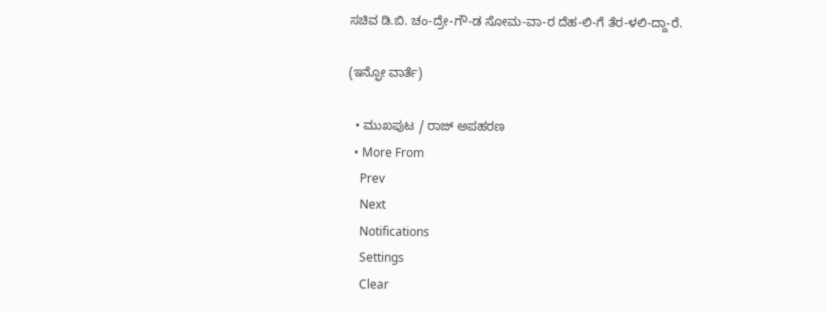ಸಚಿವ ಡಿ.ಬಿ. ಚಂ-ದ್ರೇ-ಗೌ-ಡ ಸೋಮ-ವಾ-ರ ದೆಹ-ಲಿ-ಗೆ ತೆರ-ಳಲಿ-ದ್ದಾ-ರೆ.

(ಇನ್ಫೋ ವಾರ್ತೆ)

  • ಮುಖಪುಟ / ರಾಜ್‌ ಅಪಹರಣ
  • More From
    Prev
    Next
    Notifications
    Settings
    Clear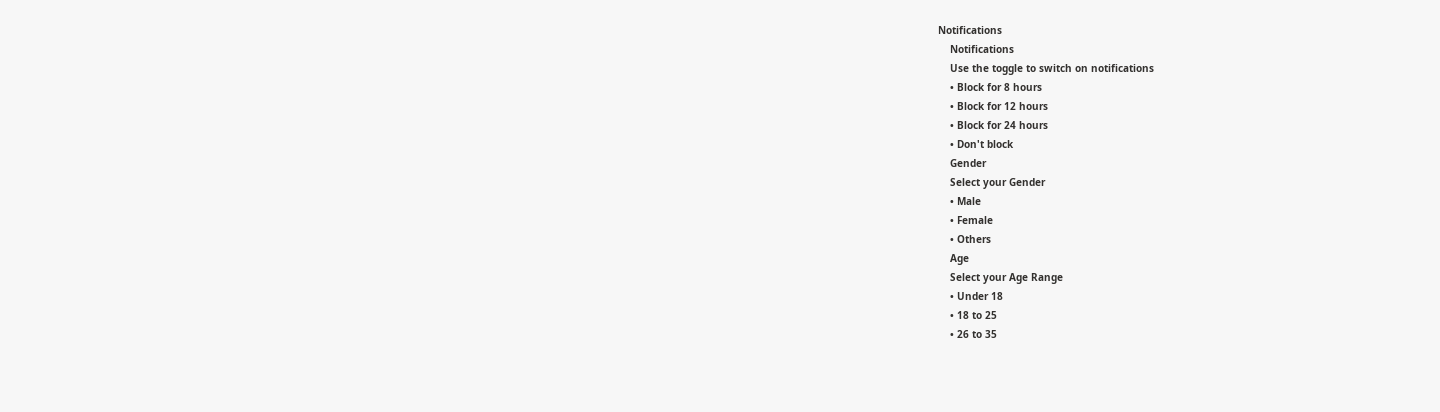Notifications
    Notifications
    Use the toggle to switch on notifications
    • Block for 8 hours
    • Block for 12 hours
    • Block for 24 hours
    • Don't block
    Gender
    Select your Gender
    • Male
    • Female
    • Others
    Age
    Select your Age Range
    • Under 18
    • 18 to 25
    • 26 to 35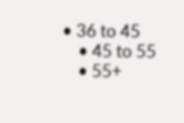• 36 to 45
    • 45 to 55
    • 55+